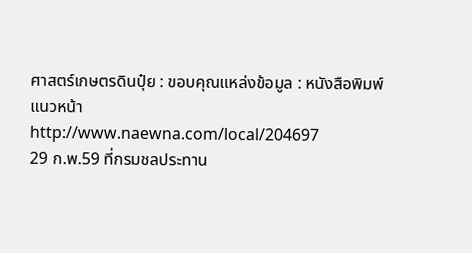ศาสตร์เกษตรดินปุ๋ย : ขอบคุณแหล่งข้อมูล : หนังสือพิมพ์แนวหน้า
http://www.naewna.com/local/204697
29 ก.พ.59 ที่กรมชลประทาน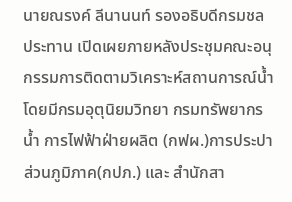นายณรงค์ ลีนานนท์ รองอธิบดีกรมชลประทาน เปิดเผยภายหลังประชุมคณะอนุกรรมการติดตามวิเคราะห์สถานการณ์น้ำ โดยมีกรมอุตุนิยมวิทยา กรมทรัพยากรน้ำ การไฟฟ้าฝ่ายผลิต (กฟผ.)การประปาส่วนภูมิภาค(กปภ.) และ สำนักสา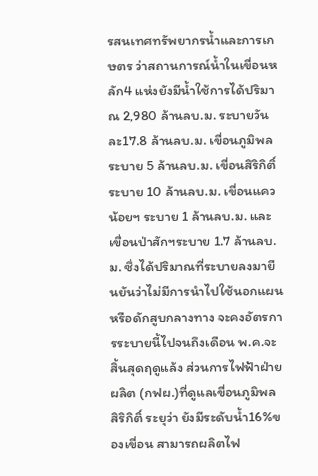รสนเทศทรัพยากรน้ำและการเกษตร ว่าสถานการณ์น้ำในเขื่อนหลัก4 แห่งยังมีน้ำใช้การได้ปริมาณ 2,980 ล้านลบ.ม. ระบายวันละ17.8 ล้านลบ.ม. เขื่อนภูมิพล ระบาย 5 ล้านลบ.ม. เขื่อนสิริกิติ์ ระบาย 10 ล้านลบ.ม. เขื่อนแควน้อยฯ ระบาย 1 ล้านลบ.ม. และเขื่อนป่าสักฯระบาย 1.7 ล้านลบ.ม. ซึ่งได้ปริมาณที่ระบายลงมายืนยันว่าไม่มีการนำไปใช้นอกแผน หรือดักสูบกลางทาง จะคงอัตรการระบายนี้ไปจนถึงเดือน พ.ค.จะสิ้นสุดฤดูแล้ง ส่วนการไฟฟ้าฝ่ายผลิต (กฟผ.)ที่ดูแลเขื่อนภูมิพล สิริกิติ์ ระยุว่า ยังมีระดับน้ำ16%ของเขื่อน สามารถผลิตไฟ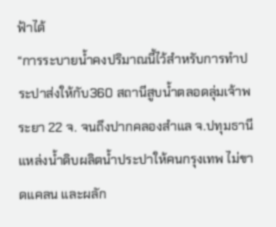ฟ้าได้
“การระบายน้ำคงปริมาณนี้ไว้สำหรับการทำประปาส่งให้กับ360 สถานีสูบน้ำตลอดลุ่มเจ้าพระยา 22 จ. จนถึงปากคลองสำแล จ.ปทุมธานี แหล่งน้ำดิบผลิตน้ำประปาให้คนกรุงเทพ ไม่ขาดแคลน และผลัก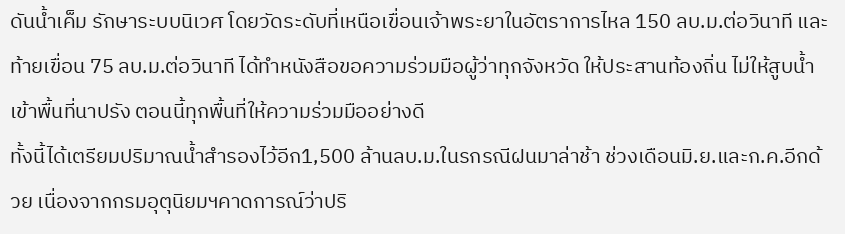ดันน้ำเค็ม รักษาระบบนิเวศ โดยวัดระดับที่เหนือเขื่อนเจ้าพระยาในอัตราการไหล 150 ลบ.ม.ต่อวินาที และท้ายเขื่อน 75 ลบ.ม.ต่อวินาที ได้ทำหนังสือขอความร่วมมือผู้ว่าทุกจังหวัด ให้ประสานท้องถิ่น ไม่ให้สูบน้ำเข้าพื้นที่นาปรัง ตอนนี้ทุกพื้นที่ให้ความร่วมมืออย่างดี
ทั้งนี้ได้เตรียมปริมาณน้ำสำรองไว้อีก1,500 ล้านลบ.ม.ในรกรณีฝนมาล่าช้า ช่วงเดือนมิ.ย.และก.ค.อีกด้วย เนื่องจากกรมอุตุนิยมฯคาดการณ์ว่าปริ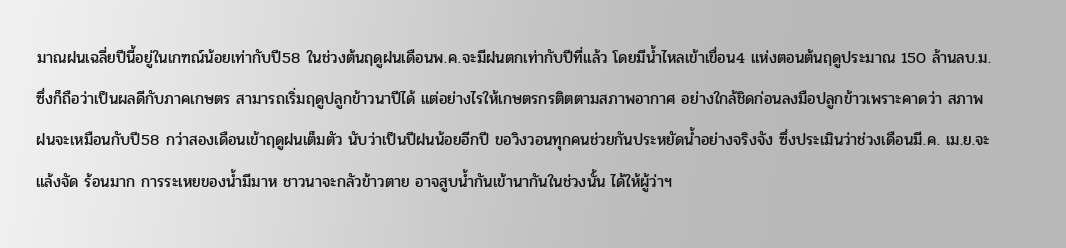มาณฝนเฉลี่ยปีนี้อยู่ในเกฑณ์น้อยเท่ากับปี58 ในช่วงต้นฤดูฝนเดือนพ.ค.จะมีฝนตกเท่ากับปีที่แล้ว โดยมีน้ำไหลเข้าเขื่อน4 แห่งตอนต้นฤดูประมาณ 150 ล้านลบ.ม.ซึ่งก็ถือว่าเป็นผลดีกับภาคเกษตร สามารถเริ่มฤดูปลูกข้าวนาปีได้ แต่อย่างไรให้เกษตรกรติตตามสภาพอากาศ อย่างใกล้ชิดก่อนลงมือปลูกข้าวเพราะคาดว่า สภาพฝนจะเหมือนกับปี58 กว่าสองเดือนเข้าฤดูฝนเต็มตัว นับว่าเป็นปีฝนน้อยอีกปี ขอวิงวอนทุกคนช่วยกันประหยัดน้ำอย่างจริงจัง ซึ่งประเมินว่าช่วงเดือนมี.ค. เม.ย.จะแล้งจัด ร้อนมาก การระเหยของน้ำมีมาห ชาวนาจะกลัวข้าวตาย อาจสูบน้ำกันเข้านากันในช่วงนั้น ได้ให้ผู้ว่าฯ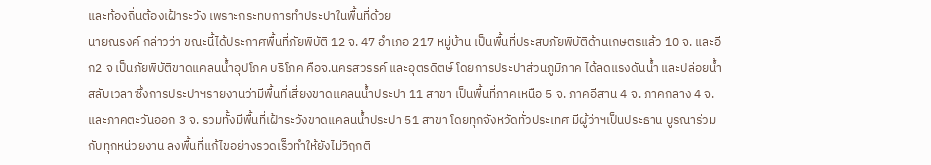และท้องถิ่นต้องเฝ้าระวัง เพราะกระทบการทำประปาในพื้นที่ด้วย
นายณรงค์ กล่าวว่า ขณะนี้ได้ประกาศพื้นที่ภัยพิบัติ 12 จ. 47 อำเภอ 217 หมู่บ้าน เป็นพื้นที่ประสบภัยพิบัติด้านเกษตรแล้ว 10 จ. และอีก2 จ เป็นภัยพิบัติขาดแคลนน้ำอุปโภค บริโภค คือจ.นครสวรรค์ และอุตรดิตษ์ โดยการประปาส่วนภูมิภาค ได้ลดแรงดันน้ำ และปล่อยน้ำสลับเวลา ซึ่งการประปาฯรายงานว่ามีพื้นที่เสี่ยงขาดแคลนน้ำประปา 11 สาขา เป็นพื้นที่ภาคเหนือ 5 จ. ภาคอีสาน 4 จ. ภาคกลาง 4 จ. และภาคตะวันออก 3 จ. รวมทั้งมีพื้นที่เฝ้าระวังขาดแคลนน้ำประปา 51 สาขา โดยทุกจังหวัดทั่วประเทศ มีผู้ว่าฯเป็นประธาน บูรณาร่วมกับทุกหน่วยงาน ลงพื้นที่แก้ไขอย่างรวดเร็วทำให้ยังไม่วิฤกติ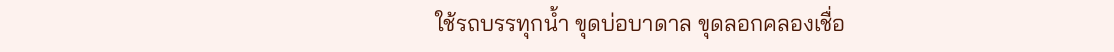ใช้รถบรรทุกน้ำ ขุดบ่อบาดาล ขุดลอกคลองเชื่อ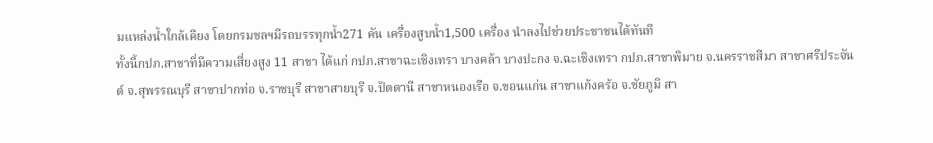มแหล่งน้ำใกล้เคียง โดยกรมชลฯมีรถบรรทุกน้ำ271 คัน เครื่องสูบน้ำ1,500 เครื่อง นำลงไปช่วยประชาชนได้ทันที
ทั้งนี้กปภ.สาขาที่มีความเสี่ยงสูง 11 สาขา ได้แก่ กปภ.สาขาฉะเชิงเทรา บางคล้า บางปะกง จ.ฉะเชิงเทรา กปภ.สาขาพิมาย จ.นครราชสีมา สาขาศรีประจันต์ จ.สุพรรณบุรี สาขาปากท่อ จ.ราชบุรี สาขาสายบุรี จ.ปัตตานี สาขาหนองเรือ จ.ขอนแก่น สาขาแก้งคร้อ จ.ชัยภูมิ สา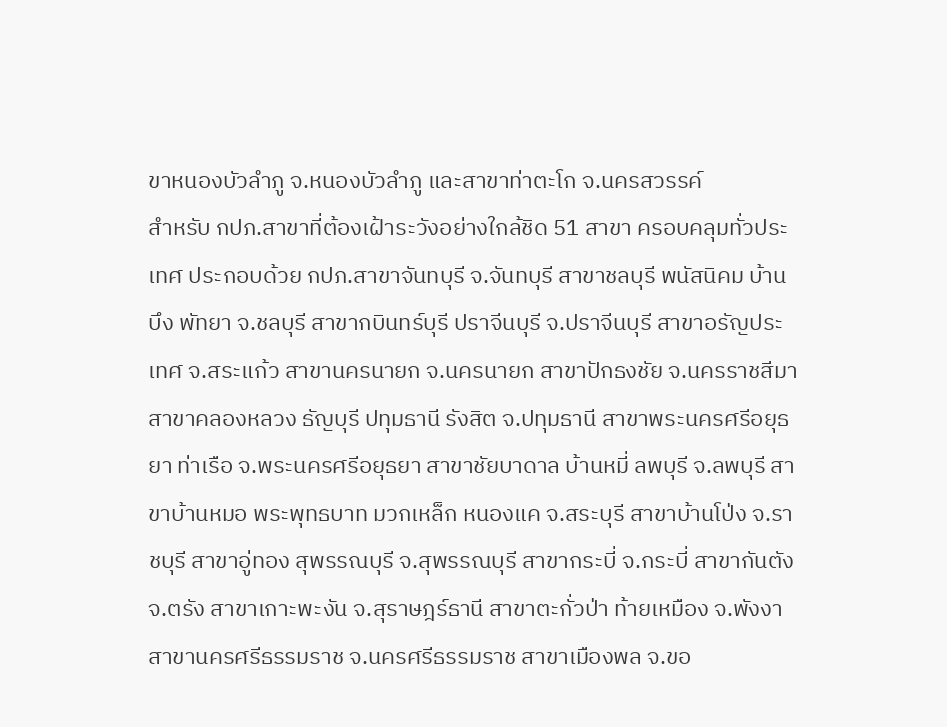ขาหนองบัวลำภู จ.หนองบัวลำภู และสาขาท่าตะโก จ.นครสวรรค์
สำหรับ กปภ.สาขาที่ต้องเฝ้าระวังอย่างใกล้ชิด 51 สาขา ครอบคลุมทั่วประเทศ ประกอบด้วย กปภ.สาขาจันทบุรี จ.จันทบุรี สาขาชลบุรี พนัสนิคม บ้านบึง พัทยา จ.ชลบุรี สาขากบินทร์บุรี ปราจีนบุรี จ.ปราจีนบุรี สาขาอรัญประเทศ จ.สระแก้ว สาขานครนายก จ.นครนายก สาขาปักธงชัย จ.นครราชสีมา สาขาคลองหลวง ธัญบุรี ปทุมธานี รังสิต จ.ปทุมธานี สาขาพระนครศรีอยุธยา ท่าเรือ จ.พระนครศรีอยุธยา สาขาชัยบาดาล บ้านหมี่ ลพบุรี จ.ลพบุรี สาขาบ้านหมอ พระพุทธบาท มวกเหล็ก หนองแค จ.สระบุรี สาขาบ้านโป่ง จ.ราชบุรี สาขาอู่ทอง สุพรรณบุรี จ.สุพรรณบุรี สาขากระบี่ จ.กระบี่ สาขากันตัง จ.ตรัง สาขาเกาะพะงัน จ.สุราษฎร์ธานี สาขาตะกั่วป่า ท้ายเหมือง จ.พังงา สาขานครศรีธรรมราช จ.นครศรีธรรมราช สาขาเมืองพล จ.ขอ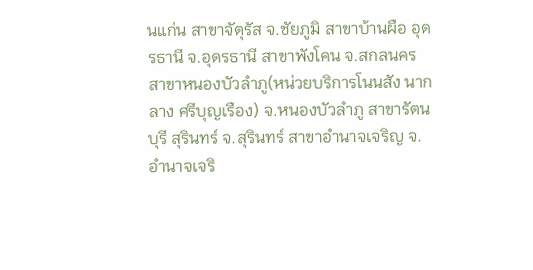นแก่น สาขาจัตุรัส จ.ชัยภูมิ สาขาบ้านผือ อุดรธานี จ.อุดรธานี สาขาพังโคน จ.สกลนคร สาขาหนองบัวลำภู(หน่วยบริการโนนสัง นากลาง ศรีบุญเรือง) จ.หนองบัวลำภู สาขารัตนบุรี สุรินทร์ จ.สุรินทร์ สาขาอำนาจเจริญ จ.อำนาจเจริ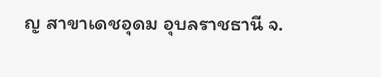ญ สาขาเดชอุดม อุบลราชธานี จ.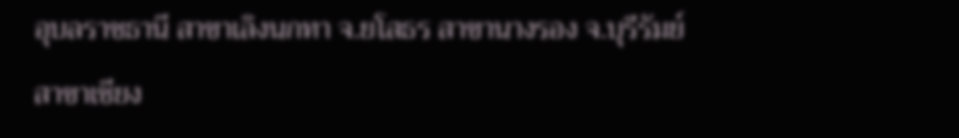อุบลราชธานี สาขาเลิงนกทา จ.ยโสธร สาขานางรอง จ.บุรีรัมย์ สาขาเชียง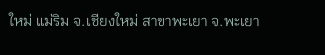ใหม่ แม่ริม จ.เชียงใหม่ สาขาพะเยา จ.พะเยา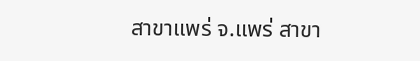สาขาแพร่ จ.แพร่ สาขา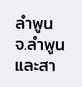ลำพูน จ.ลำพูน และสา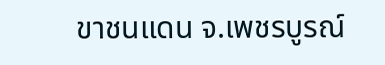ขาชนแดน จ.เพชรบูรณ์